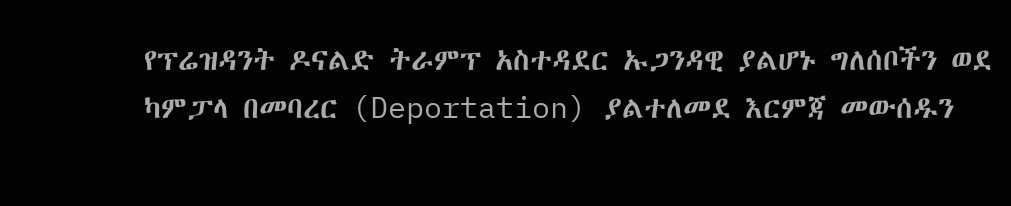የፕሬዝዳንት ዶናልድ ትራምፕ አስተዳደር ኡጋንዳዊ ያልሆኑ ግለሰቦችን ወደ ካምፓላ በመባረር (Deportation) ያልተለመደ እርምጃ መውሰዱን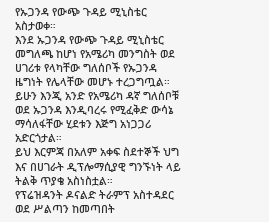የኡጋንዳ የውጭ ጉዳይ ሚኒስቴር አስታወቀ።
እንደ ኡጋንዳ የውጭ ጉዳይ ሚኒስቴር መግለጫ ከሆነ የአሜሪካ መንግስት ወደ ሀገሪቱ የላካቸው ግለሰቦች የኡጋንዳ ዜግነት የሌላቸው መሆኑ ተረጋግጧል። ይሁን እንጂ አንድ የአሜሪካ ዳኛ ግለሰቦቹ ወደ ኡጋንዳ እንዲባረሩ የሚፈቅድ ውሳኔ ማሳለፋቸው ሂደቱን እጅግ አነጋጋሪ አድርጎታል።
ይህ እርምጃ በአለም አቀፍ ስደተኞች ህግ እና በሀገራት ዲፕሎማሲያዊ ግንኙነት ላይ ትልቅ ጥያቄ አስነስቷል።
የፕሬዝዳንት ዶናልድ ትራምፕ አስተዳደር ወደ ሥልጣን ከመጣበት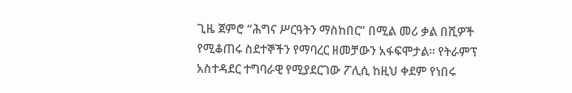ጊዜ ጀምሮ “ሕግና ሥርዓትን ማስከበር” በሚል መሪ ቃል በሺዎች የሚቆጠሩ ስደተኞችን የማባረር ዘመቻውን አፋፍሞታል። የትራምፕ አስተዳደር ተግባራዊ የሚያደርገው ፖሊሲ ከዚህ ቀደም የነበሩ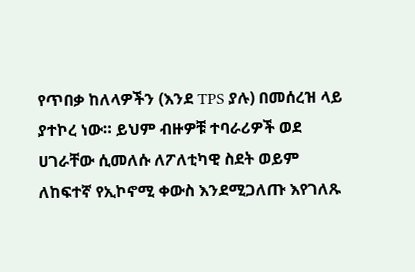የጥበቃ ከለላዎችን (እንደ TPS ያሉ) በመሰረዝ ላይ ያተኮረ ነው። ይህም ብዙዎቹ ተባራሪዎች ወደ ሀገራቸው ሲመለሱ ለፖለቲካዊ ስደት ወይም ለከፍተኛ የኢኮኖሚ ቀውስ እንደሚጋለጡ እየገለጹ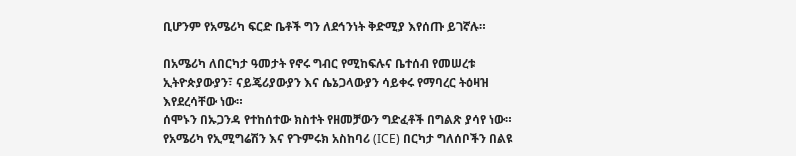ቢሆንም የአሜሪካ ፍርድ ቤቶች ግን ለደኅንነት ቅድሚያ እየሰጡ ይገኛሉ።

በአሜሪካ ለበርካታ ዓመታት የኖሩ ግብር የሚከፍሉና ቤተሰብ የመሠረቱ ኢትዮጵያውያን፣ ናይጄሪያውያን እና ሴኔጋላውያን ሳይቀሩ የማባረር ትዕዛዝ እየደረሳቸው ነው።
ሰሞኑን በኡጋንዳ የተከሰተው ክስተት የዘመቻውን ግድፈቶች በግልጽ ያሳየ ነው። የአሜሪካ የኢሚግሬሽን እና የጉምሩክ አስከባሪ (ICE) በርካታ ግለሰቦችን በልዩ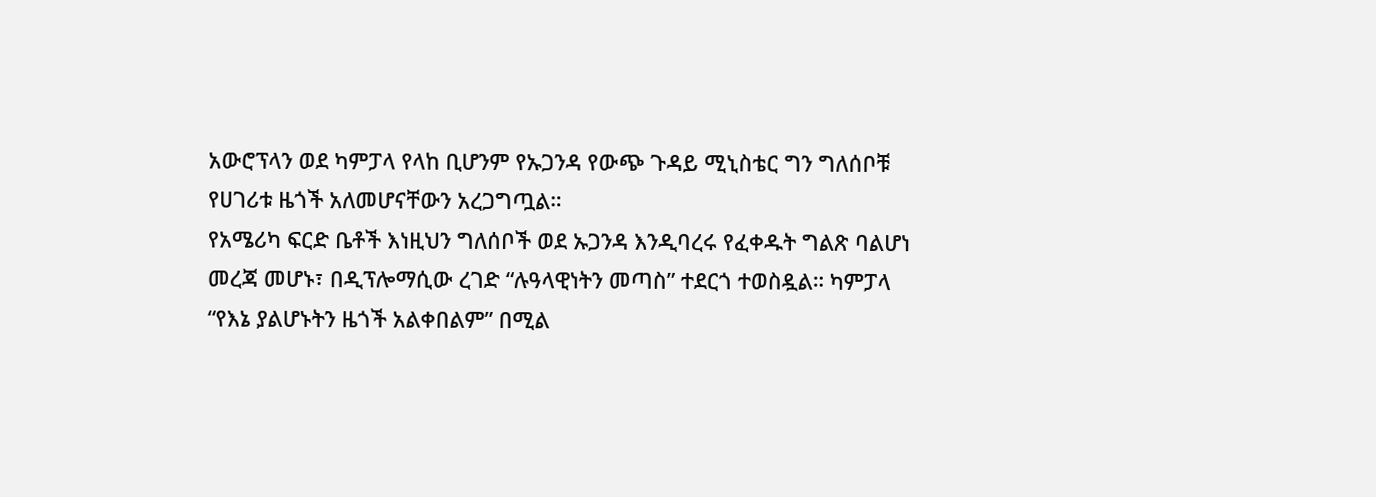አውሮፕላን ወደ ካምፓላ የላከ ቢሆንም የኡጋንዳ የውጭ ጉዳይ ሚኒስቴር ግን ግለሰቦቹ የሀገሪቱ ዜጎች አለመሆናቸውን አረጋግጧል።
የአሜሪካ ፍርድ ቤቶች እነዚህን ግለሰቦች ወደ ኡጋንዳ እንዲባረሩ የፈቀዱት ግልጽ ባልሆነ መረጃ መሆኑ፣ በዲፕሎማሲው ረገድ “ሉዓላዊነትን መጣስ” ተደርጎ ተወስዷል። ካምፓላ “የእኔ ያልሆኑትን ዜጎች አልቀበልም” በሚል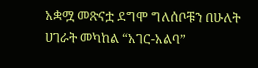አቋሟ መጽናቷ ደግሞ ግለሰቦቹን በሁለት ሀገራት መካከል “አገር-አልባ”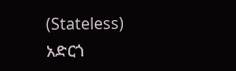(Stateless) አድርጎ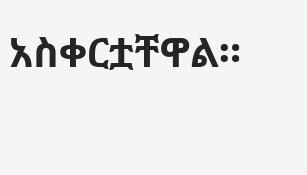አስቀርቷቸዋል።